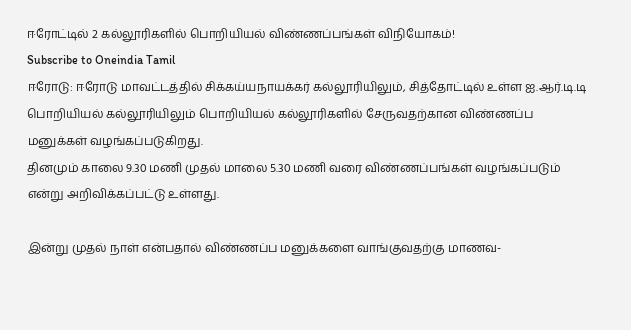ஈரோட்டில் 2 கல்லூரிகளில் பொறியியல் விண்ணப்பங்கள் விநியோகம்!
Subscribe to Oneindia Tamil
ஈரோடு: ஈரோடு மாவட்டத்தில் சிக்கய்யநாயக்கர் கல்லூரியிலும், சித்தோட்டில் உள்ள ஐ.ஆர்.டி.டி பொறியியல் கல்லூரியிலும் பொறியியல் கல்லூரிகளில் சேருவதற்கான விண்ணப்ப மனுக்கள் வழங்கப்படுகிறது.
தினமும் காலை 9.30 மணி முதல் மாலை 5.30 மணி வரை விண்ணப்பங்கள் வழங்கப்படும் என்று அறிவிக்கப்பட்டு உள்ளது.

இன்று முதல் நாள் என்பதால் விண்ணப்ப மனுக்களை வாங்குவதற்கு மாணவ-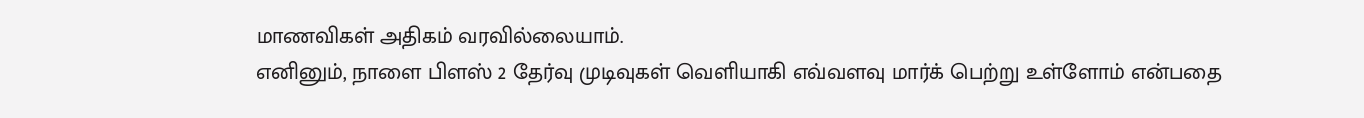மாணவிகள் அதிகம் வரவில்லையாம்.
எனினும், நாளை பிளஸ் 2 தேர்வு முடிவுகள் வெளியாகி எவ்வளவு மார்க் பெற்று உள்ளோம் என்பதை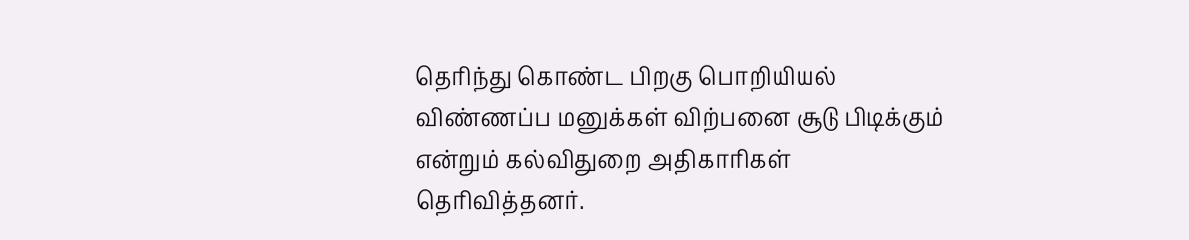தெரிந்து கொண்ட பிறகு பொறியியல் விண்ணப்ப மனுக்கள் விற்பனை சூடு பிடிக்கும் என்றும் கல்விதுறை அதிகாரிகள் தெரிவித்தனர்.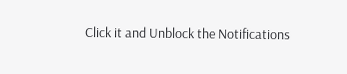Click it and Unblock the Notifications